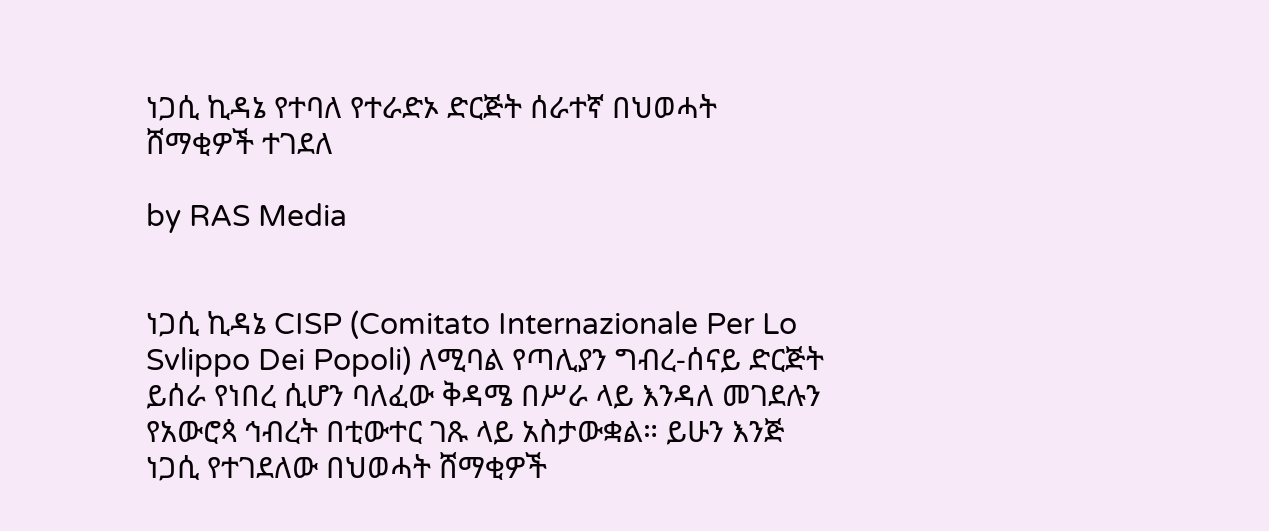ነጋሲ ኪዳኔ የተባለ የተራድኦ ድርጅት ሰራተኛ በህወሓት ሸማቂዎች ተገደለ

by RAS Media


ነጋሲ ኪዳኔ CISP (Comitato Internazionale Per Lo Svlippo Dei Popoli) ለሚባል የጣሊያን ግብረ-ሰናይ ድርጅት ይሰራ የነበረ ሲሆን ባለፈው ቅዳሜ በሥራ ላይ እንዳለ መገደሉን የአውሮጳ ኅብረት በቲውተር ገጹ ላይ አስታውቋል። ይሁን እንጅ ነጋሲ የተገደለው በህወሓት ሸማቂዎች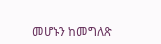መሆኑን ከመግለጽ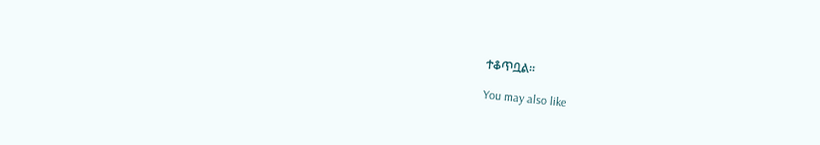ተቆጥቧል።

You may also like